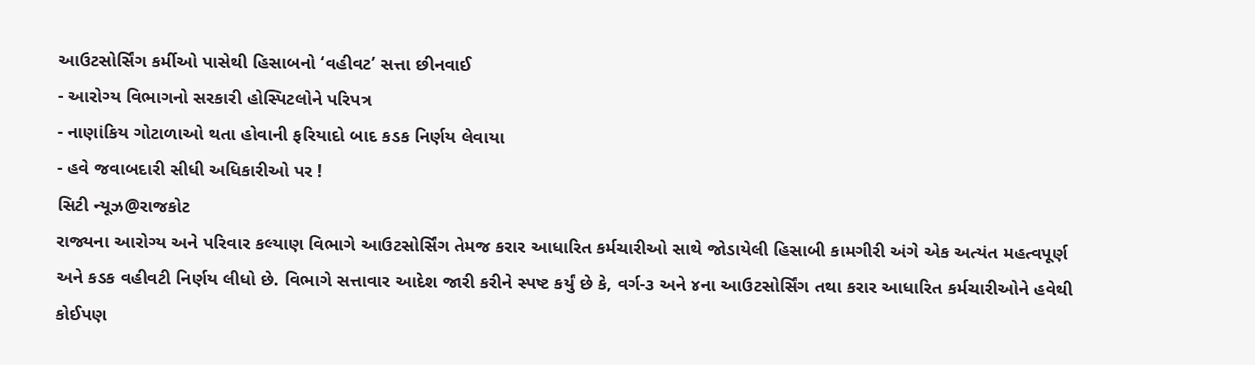આઉટસોર્સિંગ કર્મીઓ પાસેથી હિસાબનો ‘વહીવટ’ સત્તા છીનવાઈ
- આરોગ્ય વિભાગનો સરકારી હોસ્પિટલોને પરિપત્ર
- નાણાંકિય ગોટાળાઓ થતા હોવાની ફરિયાદો બાદ કડક નિર્ણય લેવાયા
- હવે જવાબદારી સીધી અધિકારીઓ પર !
સિટી ન્યૂઝ@રાજકોટ
રાજ્યના આરોગ્ય અને પરિવાર કલ્યાણ વિભાગે આઉટસોર્સિંગ તેમજ કરાર આધારિત કર્મચારીઓ સાથે જોડાયેલી હિસાબી કામગીરી અંગે એક અત્યંત મહત્વપૂર્ણ અને કડક વહીવટી નિર્ણય લીધો છે. વિભાગે સત્તાવાર આદેશ જારી કરીને સ્પષ્ટ કર્યું છે કે, વર્ગ-૩ અને ૪ના આઉટસોર્સિંગ તથા કરાર આધારિત કર્મચારીઓને હવેથી કોઈપણ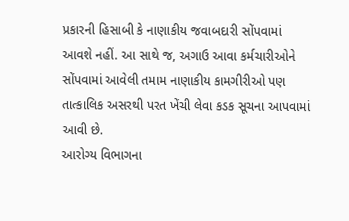પ્રકારની હિસાબી કે નાણાકીય જવાબદારી સોંપવામાં આવશે નહીં. આ સાથે જ, અગાઉ આવા કર્મચારીઓને સોંપવામાં આવેલી તમામ નાણાકીય કામગીરીઓ પણ તાત્કાલિક અસરથી પરત ખેંચી લેવા કડક સૂચના આપવામાં આવી છે.
આરોગ્ય વિભાગના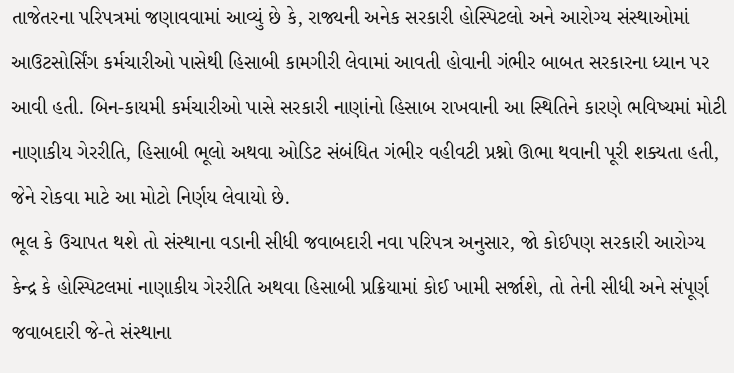તાજેતરના પરિપત્રમાં જણાવવામાં આવ્યું છે કે, રાજ્યની અનેક સરકારી હોસ્પિટલો અને આરોગ્ય સંસ્થાઓમાં આઉટસોર્સિંગ કર્મચારીઓ પાસેથી હિસાબી કામગીરી લેવામાં આવતી હોવાની ગંભીર બાબત સરકારના ધ્યાન પર આવી હતી. બિન-કાયમી કર્મચારીઓ પાસે સરકારી નાણાંનો હિસાબ રાખવાની આ સ્થિતિને કારણે ભવિષ્યમાં મોટી નાણાકીય ગેરરીતિ, હિસાબી ભૂલો અથવા ઓડિટ સંબંધિત ગંભીર વહીવટી પ્રશ્નો ઊભા થવાની પૂરી શક્યતા હતી, જેને રોકવા માટે આ મોટો નિર્ણય લેવાયો છે.
ભૂલ કે ઉચાપત થશે તો સંસ્થાના વડાની સીધી જવાબદારી નવા પરિપત્ર અનુસાર, જો કોઈપણ સરકારી આરોગ્ય કેન્દ્ર કે હોસ્પિટલમાં નાણાકીય ગેરરીતિ અથવા હિસાબી પ્રક્રિયામાં કોઈ ખામી સર્જાશે, તો તેની સીધી અને સંપૂર્ણ જવાબદારી જે-તે સંસ્થાના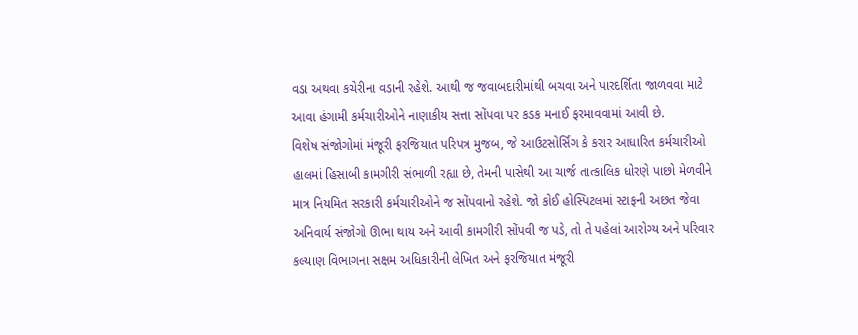વડા અથવા કચેરીના વડાની રહેશે. આથી જ જવાબદારીમાંથી બચવા અને પારદર્શિતા જાળવવા માટે આવા હંગામી કર્મચારીઓને નાણાકીય સત્તા સોંપવા પર કડક મનાઈ ફરમાવવામાં આવી છે.
વિશેષ સંજોગોમાં મંજૂરી ફરજિયાત પરિપત્ર મુજબ, જે આઉટસોર્સિંગ કે કરાર આધારિત કર્મચારીઓ હાલમાં હિસાબી કામગીરી સંભાળી રહ્યા છે, તેમની પાસેથી આ ચાર્જ તાત્કાલિક ધોરણે પાછો મેળવીને માત્ર નિયમિત સરકારી કર્મચારીઓને જ સોંપવાનો રહેશે. જો કોઈ હોસ્પિટલમાં સ્ટાફની અછત જેવા અનિવાર્ય સંજોગો ઊભા થાય અને આવી કામગીરી સોંપવી જ પડે, તો તે પહેલાં આરોગ્ય અને પરિવાર કલ્યાણ વિભાગના સક્ષમ અધિકારીની લેખિત અને ફરજિયાત મંજૂરી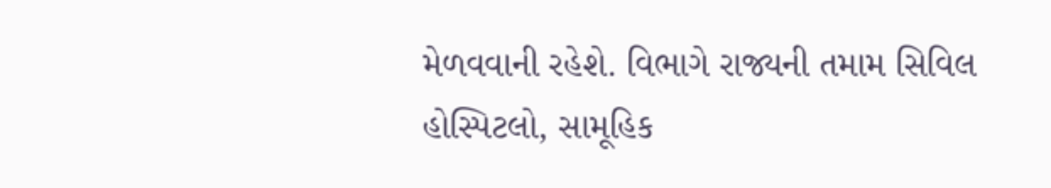મેળવવાની રહેશે. વિભાગે રાજ્યની તમામ સિવિલ હોસ્પિટલો, સામૂહિક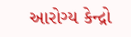આરોગ્ય કેન્દ્રો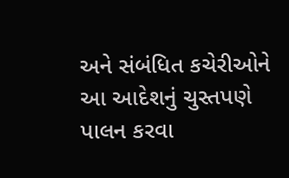અને સંબંધિત કચેરીઓને આ આદેશનું ચુસ્તપણે પાલન કરવા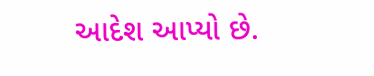આદેશ આપ્યો છે.